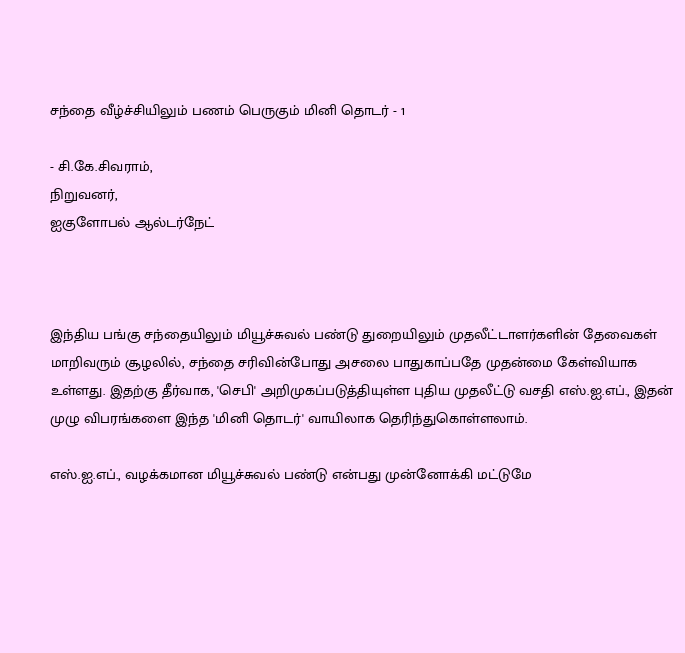சந்தை வீழ்ச்சியிலும் பணம் பெருகும் மினி தொடர் - 1

- சி.கே.சிவராம்,
நிறுவனர்,
ஐகுளோபல் ஆல்டர்நேட்



இந்திய பங்கு சந்தையிலும் மியூச்சுவல் பண்டு துறையிலும் முதலீட்டாளர்களின் தேவைகள் மாறிவரும் சூழலில், சந்தை சரிவின்போது அசலை பாதுகாப்பதே முதன்மை கேள்வியாக உள்ளது. இதற்கு தீர்வாக, 'செபி' அறிமுகப்படுத்தியுள்ள புதிய முதலீட்டு வசதி எஸ்.ஐ.எப்., இதன் முழு விபரங்களை இந்த 'மினி தொடர்' வாயிலாக தெரிந்துகொள்ளலாம்.

எஸ்.ஐ.எப்., வழக்கமான மியூச்சுவல் பண்டு என்பது முன்னோக்கி மட்டுமே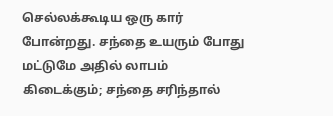செல்லக்கூடிய ஒரு கார் போன்றது. சந்தை உயரும் போது மட்டுமே அதில் லாபம் கிடைக்கும்; சந்தை சரிந்தால்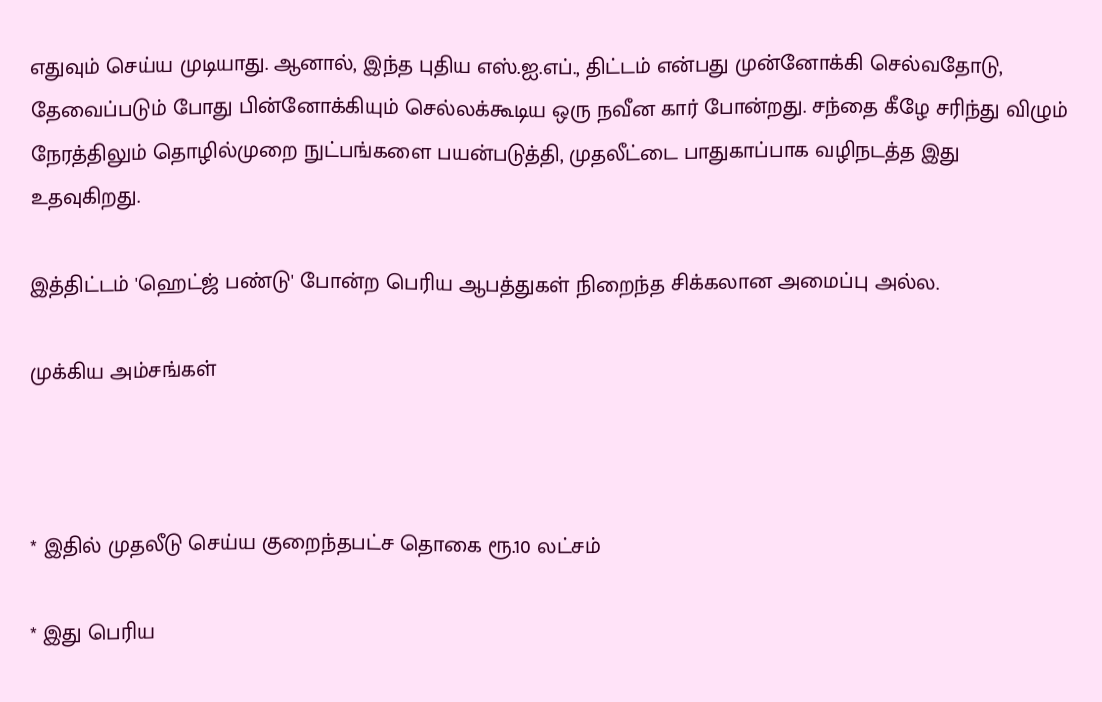எதுவும் செய்ய முடியாது. ஆனால், இந்த புதிய எஸ்.ஐ.எப்., திட்டம் என்பது முன்னோக்கி செல்வதோடு, தேவைப்படும் போது பின்னோக்கியும் செல்லக்கூடிய ஒரு நவீன கார் போன்றது. சந்தை கீழே சரிந்து விழும் நேரத்திலும் தொழில்முறை நுட்பங்களை பயன்படுத்தி, முதலீட்டை பாதுகாப்பாக வழிநடத்த இது உதவுகிறது.

இத்திட்டம் 'ஹெட்ஜ் பண்டு' போன்ற பெரிய ஆபத்துகள் நிறைந்த சிக்கலான அமைப்பு அல்ல.

முக்கிய அம்சங்கள்



* இதில் முதலீடு செய்ய குறைந்தபட்ச தொகை ரூ.10 லட்சம்

* இது பெரிய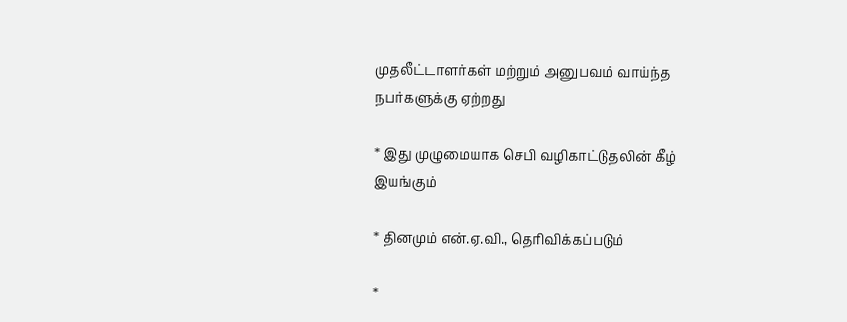முதலீட்டாளர்கள் மற்றும் அனுபவம் வாய்ந்த நபர்களுக்கு ஏற்றது

* இது முழுமையாக செபி வழிகாட்டுதலின் கீழ் இயங்கும்

* தினமும் என்.ஏ.வி., தெரிவிக்கப்படும்

*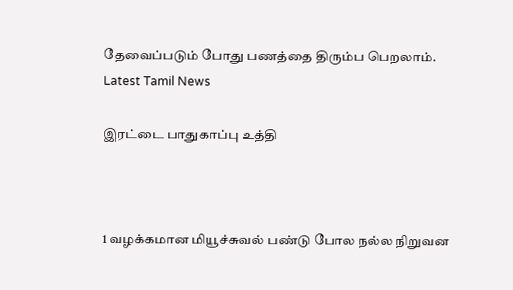தேவைப்படும் போது பணத்தை திரும்ப பெறலாம்.
Latest Tamil News

இரட்டை பாதுகாப்பு உத்தி



1 வழக்கமான மியூச்சுவல் பண்டு போல நல்ல நிறுவன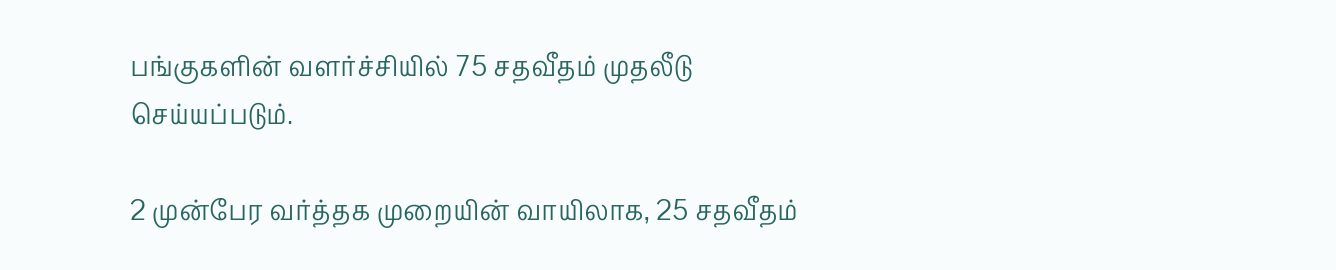பங்குகளின் வளர்ச்சியில் 75 சதவீதம் முதலீடு செய்யப்படும்.

2 முன்பேர வர்த்தக முறையின் வாயிலாக, 25 சதவீதம்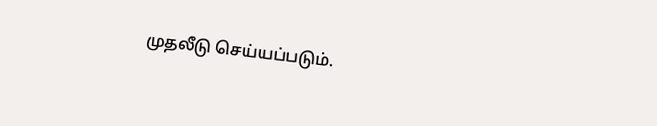முதலீடு செய்யப்படும்.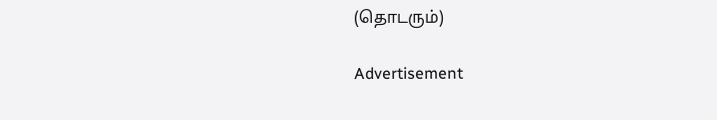(தொடரும்)

Advertisement